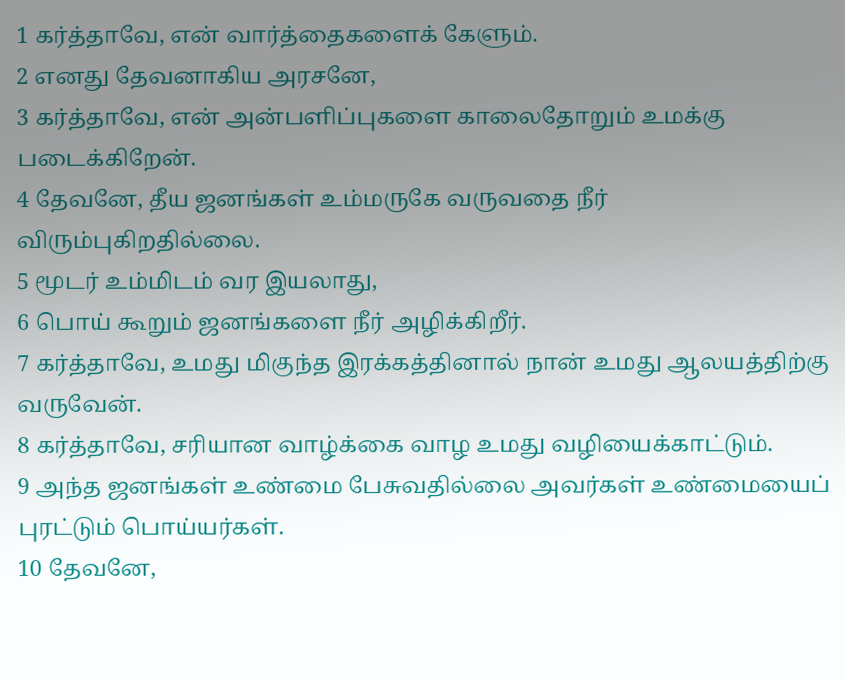1 கர்த்தாவே, என் வார்த்தைகளைக் கேளும்.
2 எனது தேவனாகிய அரசனே,
3 கர்த்தாவே, என் அன்பளிப்புகளை காலைதோறும் உமக்கு படைக்கிறேன்.
4 தேவனே, தீய ஜனங்கள் உம்மருகே வருவதை நீர் விரும்புகிறதில்லை.
5 மூடர் உம்மிடம் வர இயலாது,
6 பொய் கூறும் ஜனங்களை நீர் அழிக்கிறீர்.
7 கர்த்தாவே, உமது மிகுந்த இரக்கத்தினால் நான் உமது ஆலயத்திற்கு வருவேன்.
8 கர்த்தாவே, சரியான வாழ்க்கை வாழ உமது வழியைக்காட்டும்.
9 அந்த ஜனங்கள் உண்மை பேசுவதில்லை அவர்கள் உண்மையைப் புரட்டும் பொய்யர்கள்.
10 தேவனே,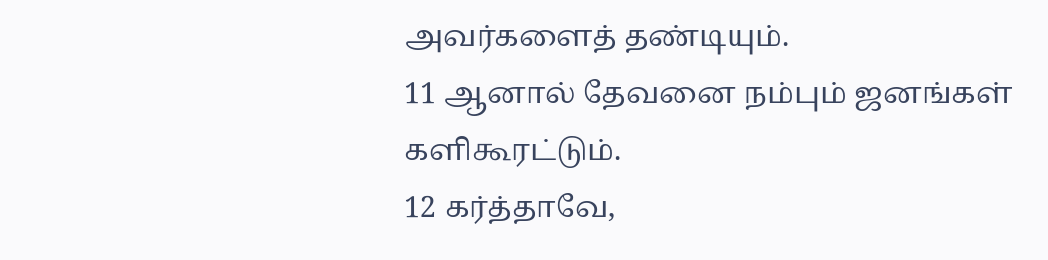அவர்களைத் தண்டியும்.
11 ஆனால் தேவனை நம்பும் ஜனங்கள் களிகூரட்டும்.
12 கர்த்தாவே,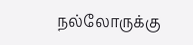நல்லோருக்கு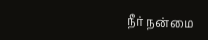நீர் நன்மை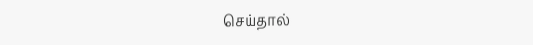செய்தால்